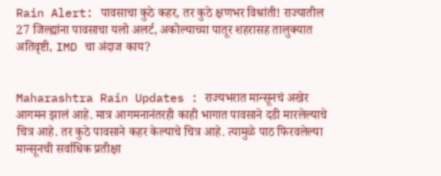Rain Alert: पावसाचा कुठे कहर, तर कुठे क्षणभर विश्रांती! राज्यातील 27 जिल्ह्यांना पावसाचा यलो अलर्ट, अकोल्याच्या पातूर शहरासह तालुक्यात अतिवृष्टी, IMD चा अंदाज काय?


Maharashtra Rain Updates : राज्यभरात मान्सूनचं अखेर आगमन झालं आहे. मात्र आगमनानंतरही काही भागात पावसाने दडी मारलेल्याचे चित्र आहे. तर कुठे पावसाने कहर केल्याचे चित्र आहे. त्यामुळे पाठ फिरवलेल्या मान्सूनची सर्वाधिक प्रतीक्षा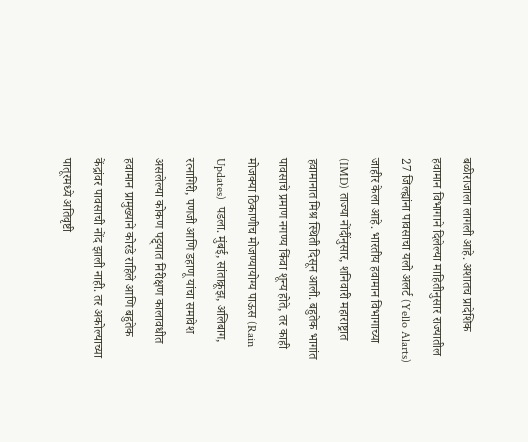बळीराजाला लागली आहे. अशातच प्रादेशिक हवामान विभागाने दिलेल्या माहितीनुसार राज्यातील 27 जिल्ह्यांना पावसाचा यलो अलर्ट (Yello Alarts) जाहीर केला आहे. भारतीय हवामान विभागाच्या (IMD) ताज्या नोंदींनुसार, शनिवारी महाराष्ट्रात हवामानात मिश्र स्थिती दिसून आली. बहुतेक भागांत पावसाचे प्रमाण नगण्य किंवा शून्य होते, तर काही मोजक्या ठिकाणीच मोजण्यायोग्य पाऊस (Rain Updates)  पडला. मुंबई, सांताक्रूझ, अलिबाग, रत्नागिरी, पणजी आणि डहाणू यांचा समावेश असलेल्या कोकण पट्ट्यात निरीक्षण कालावधीत हवामान प्रामुख्याने कोरडे राहिले आणि बहुतेक केंद्रांवर पावसाची नोंद झाली नाही. तर अकोल्याच्या पातूरमध्ये अतिवृष्टी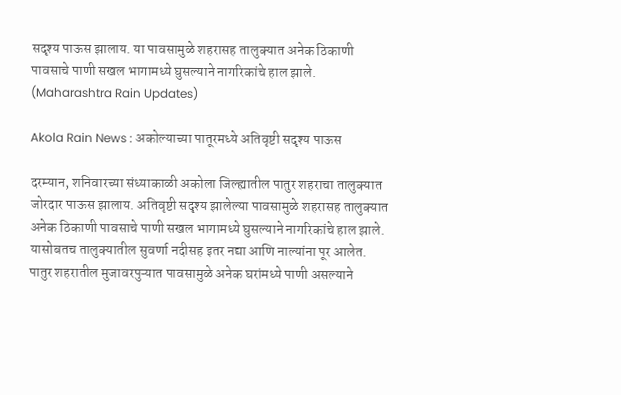सदृश्य पाऊस झालाय. या पावसामुळे शहरासह तालुक्यात अनेक ठिकाणी पावसाचे पाणी सखल भागामध्ये घुसल्याने नागरिकांचे हाल झाले. (Maharashtra Rain Updates)

Akola Rain News : अकोल्याच्या पातूरमध्ये अतिवृष्टी सदृश्य पाऊस

दरम्यान, शनिवारच्या संध्याकाळी अकोला जिल्ह्यातील पातुर शहराचा तालुक्यात जोरदार पाऊस झालाय. अतिवृष्टी सदृश्य झालेल्या पावसामुळे शहरासह तालुक्यात अनेक ठिकाणी पावसाचे पाणी सखल भागामध्ये घुसल्याने नागरिकांचे हाल झाले. यासोबतच तालुक्यातील सुवर्णा नदीसह इतर नद्या आणि नाल्यांना पूर आलेत. पातुर शहरातील मुजावरपुऱ्यात पावसामुळे अनेक घरांमध्ये पाणी असल्याने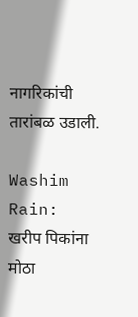नागरिकांची तारांबळ उडाली.

Washim Rain: खरीप पिकांना मोठा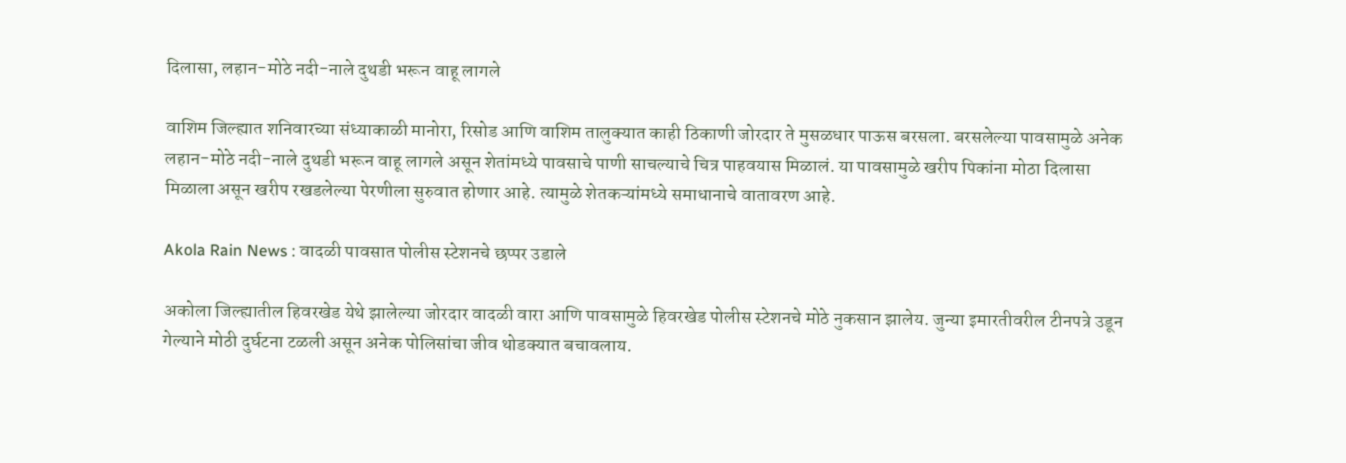दिलासा, लहान-मोठे नदी-नाले दुथडी भरून वाहू लागले

वाशिम जिल्ह्यात शनिवारच्या संध्याकाळी मानोरा, रिसोड आणि वाशिम तालुक्यात काही ठिकाणी जोरदार ते मुसळधार पाऊस बरसला. बरसलेल्या पावसामुळे अनेक लहान-मोठे नदी-नाले दुथडी भरून वाहू लागले असून शेतांमध्ये पावसाचे पाणी साचल्याचे चित्र पाहवयास मिळालं. या पावसामुळे खरीप पिकांना मोठा दिलासा मिळाला असून खरीप रखडलेल्या पेरणीला सुरुवात होणार आहे. त्यामुळे शेतकऱ्यांमध्ये समाधानाचे वातावरण आहे.

Akola Rain News : वादळी पावसात पोलीस स्टेशनचे छप्पर उडाले

अकोला जिल्ह्यातील हिवरखेड येथे झालेल्या जोरदार वादळी वारा आणि पावसामुळे हिवरखेड पोलीस स्टेशनचे मोठे नुकसान झालेय. जुन्या इमारतीवरील टीनपत्रे उडून गेल्याने मोठी दुर्घटना टळली असून अनेक पोलिसांचा जीव थोडक्यात बचावलाय.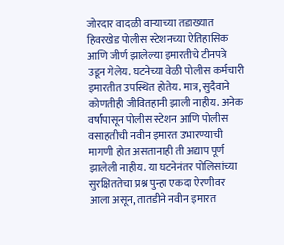जोरदार वादळी वाऱ्याच्या तडाख्यात हिवरखेड पोलीस स्टेशनच्या ऐतिहासिक आणि जीर्ण झालेल्या इमारतीचे टीनपत्रे उडून गेलेय. घटनेच्या वेळी पोलीस कर्मचारी इमारतीत उपस्थित होतेय. मात्र, सुदैवाने कोणतीही जीवितहानी झाली नाहीय. अनेक वर्षांपासून पोलीस स्टेशन आणि पोलीस वसाहतीची नवीन इमारत उभारण्याची मागणी होत असतानाही ती अद्याप पूर्ण झालेली नाहीय. या घटनेनंतर पोलिसांच्या सुरक्षिततेचा प्रश्न पुन्हा एकदा ऐरणीवर आला असून, तातडीने नवीन इमारत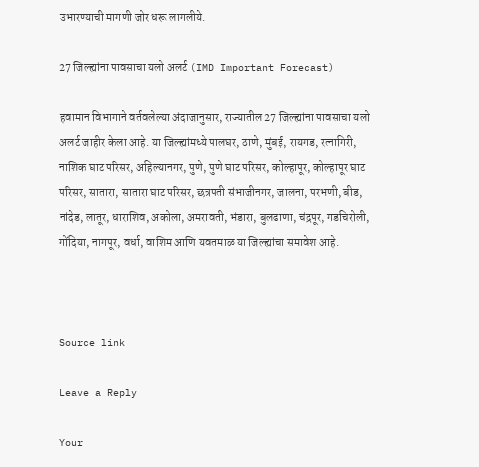उभारण्याची मागणी जोर धरू लागलीये.

27 जिल्ह्यांना पावसाचा यलो अलर्ट (IMD Important Forecast)

हवामान विभागाने वर्तवलेल्या अंदाजानुसार, राज्यातील 27 जिल्ह्यांना पावसाचा यलो अलर्ट जाहीर केला आहे. या जिल्ह्यांमध्ये पालघर, ठाणे, मुंबई, रायगड, रत्नागिरी, नाशिक घाट परिसर, अहिल्यानगर, पुणे, पुणे घाट परिसर, कोल्हापूर, कोल्हापूर घाट परिसर, सातारा, सातारा घाट परिसर, छत्रपती संभाजीनगर, जालना, परभणी, बीड, नांदेड, लातूर, धाराशिव, अकोला, अमरावती, भंडारा, बुलढाणा, चंद्रपूर, गडचिरोली, गोंदिया, नागपूर, वर्धा, वाशिम आणि यवतमाळ या जिल्ह्यांचा समावेश आहे.



Source link

Leave a Reply

Your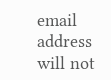email address will not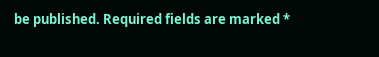be published. Required fields are marked *